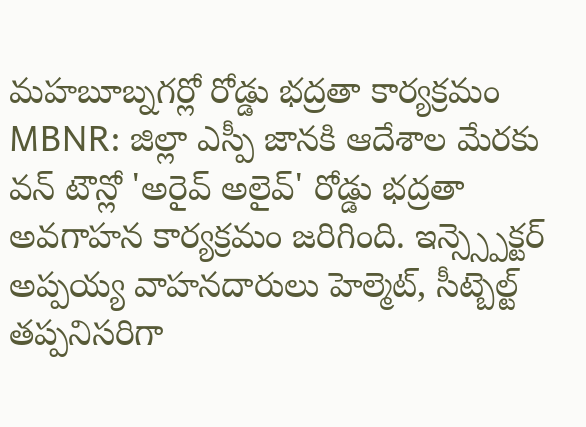మహబూబ్నగర్లో రోడ్డు భద్రతా కార్యక్రమం
MBNR: జిల్లా ఎస్పీ జానకి ఆదేశాల మేరకు వన్ టౌన్లో 'అరైవ్ అలైవ్' రోడ్డు భద్రతా అవగాహన కార్యక్రమం జరిగింది. ఇన్స్స్పెక్టర్ అప్పయ్య వాహనదారులు హెల్మెట్, సీట్బెల్ట్ తప్పనిసరిగా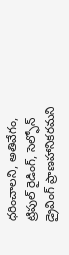ధరించాలని, అతివేగం, ట్రిపుల్ రైడింగ్, సెల్ఫోన్ డ్రైవింగ్ ప్రాణహానికరమని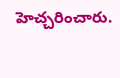హెచ్చరించారు.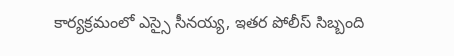కార్యక్రమంలో ఎస్సై సీనయ్య, ఇతర పోలీస్ సిబ్బంది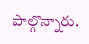పాల్గొన్నారు.